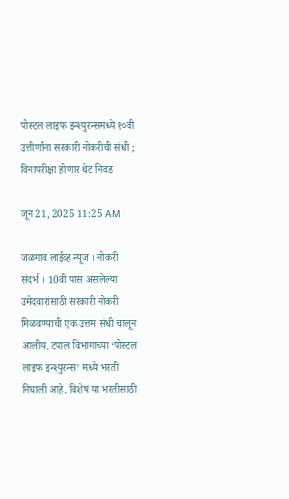पोस्टल लाइफ इन्श्युरन्समध्ये १०वी उत्तीर्णांना सरकारी नोकरीची संधी ; विनापरीक्षा होणार थेट निवड

जून 21, 2025 11:25 AM

जळगाव लाईव्ह न्यूज । नोकरी संदर्भ । 10वी पास असलेल्या उमेदवारांसाठी सरकारी नोकरी मिळवण्याची एक उत्तम संधी चालून आलीय. टपाल विभागाच्या ‘पोस्टल लाइफ इन्श्युरन्स’ मध्ये भरती निघाली आहे. विशेष या भरतीसाठी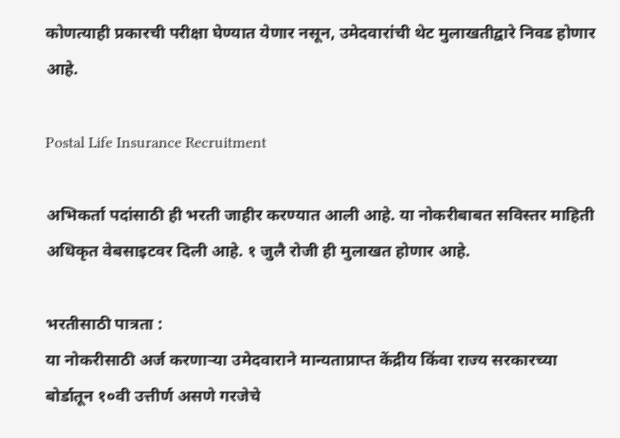कोणत्याही प्रकारची परीक्षा घेण्यात येणार नसून, उमेदवारांची थेट मुलाखतीद्वारे निवड होणार आहे.

Postal Life Insurance Recruitment

अभिकर्ता पदांसाठी ही भरती जाहीर करण्यात आली आहे. या नोकरीबाबत सविस्तर माहिती अधिकृत वेबसाइटवर दिली आहे. १ जुलै रोजी ही मुलाखत होणार आहे.

भरतीसाठी पात्रता :
या नोकरीसाठी अर्ज करणाऱ्या उमेदवाराने मान्यताप्राप्त केंद्रीय किंवा राज्य सरकारच्या बोर्डातून १०वी उत्तीर्ण असणे गरजेचे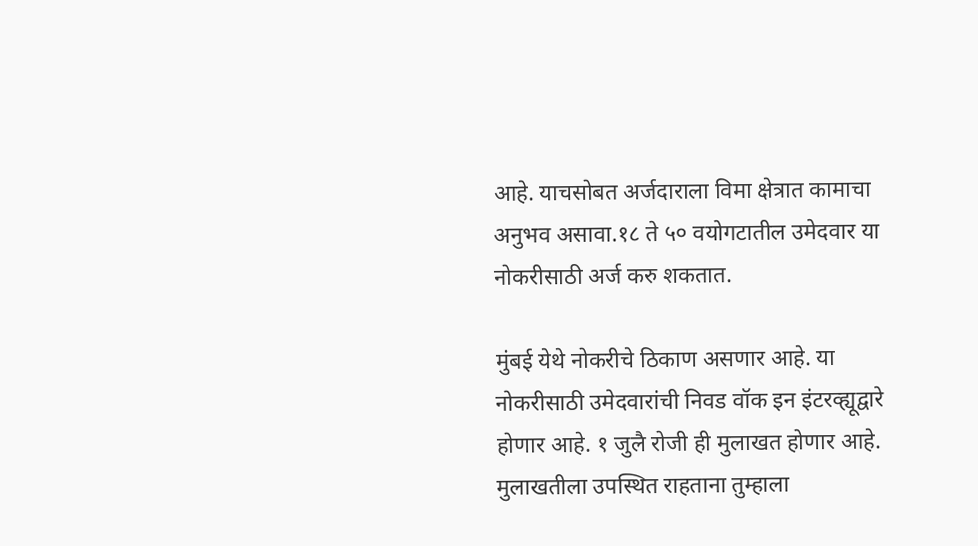आहे. याचसोबत अर्जदाराला विमा क्षेत्रात कामाचा अनुभव असावा.१८ ते ५० वयोगटातील उमेदवार या नोकरीसाठी अर्ज करु शकतात.

मुंबई येथे नोकरीचे ठिकाण असणार आहे. या नोकरीसाठी उमेदवारांची निवड वॉक इन इंटरव्ह्यूद्वारे होणार आहे. १ जुलै रोजी ही मुलाखत होणार आहे. मुलाखतीला उपस्थित राहताना तुम्हाला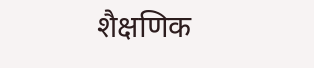शैक्षणिक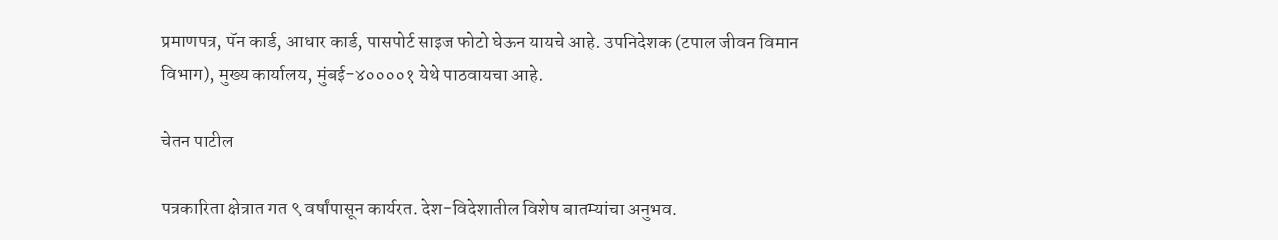प्रमाणपत्र, पॅन कार्ड, आधार कार्ड, पासपोर्ट साइज फोटो घेऊन यायचे आहे. उपनिदेशक (टपाल जीवन विमान विभाग), मुख्य कार्यालय, मुंबई-४००००१ येथे पाठवायचा आहे.

चेतन पाटील

पत्रकारिता क्षेत्रात गत ९ वर्षांपासून कार्यरत. देश-विदेशातील विशेष बातम्यांचा अनुभव.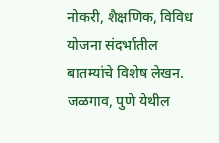नोकरी, शैक्षणिक, विविध योजना संदर्भातील बातम्यांचे विशेष लेखन. जळगाव, पुणे येथील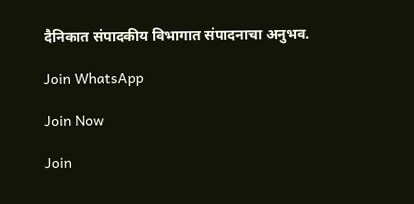दैनिकात संपादकीय विभागात संपादनाचा अनुभव.

Join WhatsApp

Join Now

Join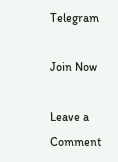Telegram

Join Now

Leave a Comment